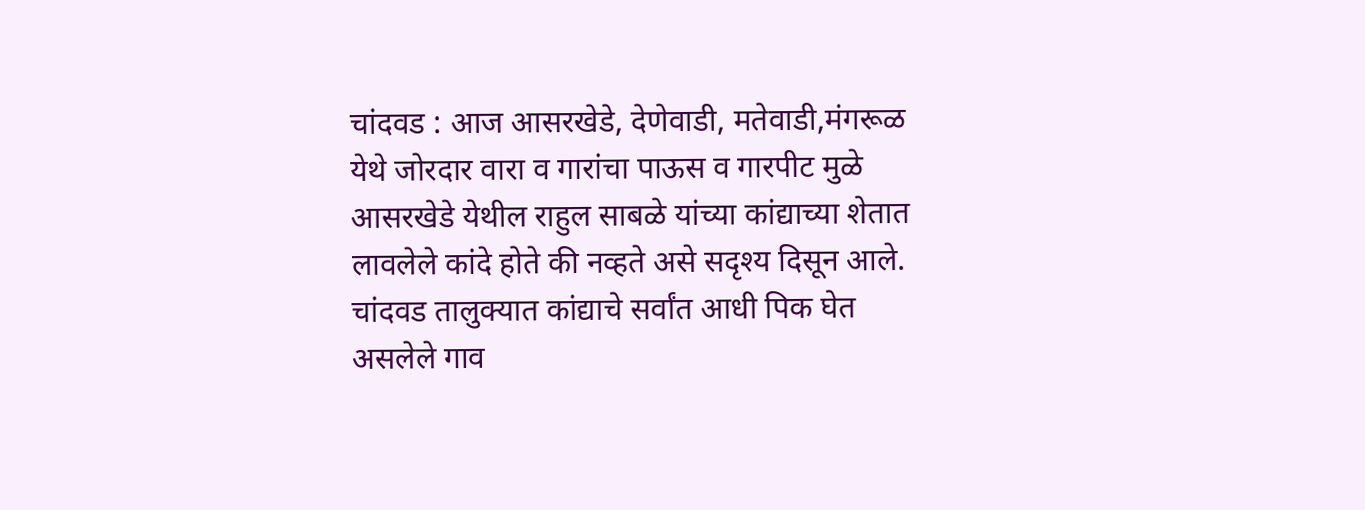चांदवड : आज आसरखेडे, देणेवाडी, मतेवाडी,मंगरूळ येथे जोरदार वारा व गारांचा पाऊस व गारपीट मुळे आसरखेडे येथील राहुल साबळे यांच्या कांद्याच्या शेतात लावलेले कांदे होते की नव्हते असे सदृश्य दिसून आले. चांदवड तालुक्यात कांद्याचे सर्वांत आधी पिक घेत असलेले गाव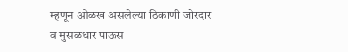म्हणून ओळख असलेल्या ठिकाणी जोरदार व मुसळधार पाऊस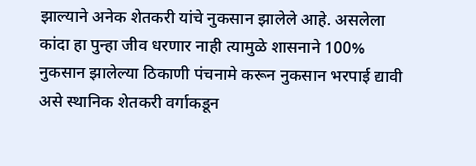झाल्याने अनेक शेतकरी यांचे नुकसान झालेले आहे. असलेला कांदा हा पुन्हा जीव धरणार नाही त्यामुळे शासनाने 100% नुकसान झालेल्या ठिकाणी पंचनामे करून नुकसान भरपाई द्यावी असे स्थानिक शेतकरी वर्गाकडून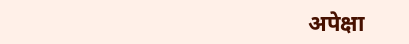अपेक्षा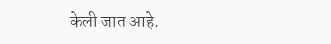केली जात आहे.